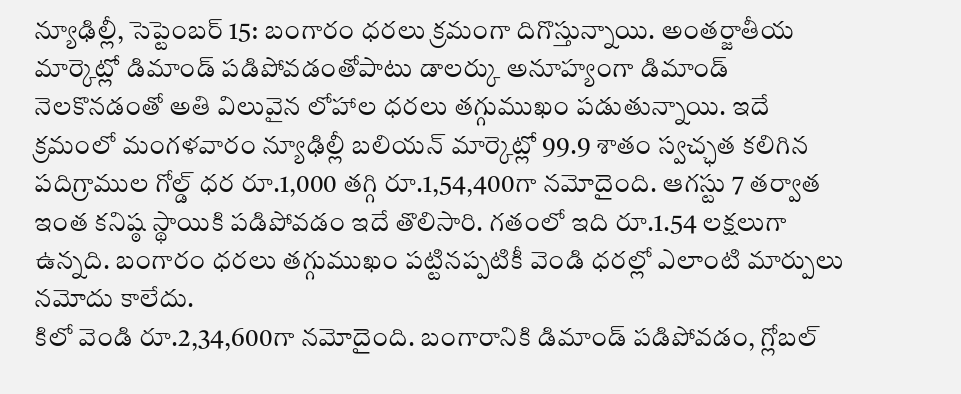న్యూఢిల్లీ, సెప్టెంబర్ 15: బంగారం ధరలు క్రమంగా దిగొస్తున్నాయి. అంతర్జాతీయ మార్కెట్లో డిమాండ్ పడిపోవడంతోపాటు డాలర్కు అనూహ్యంగా డిమాండ్ నెలకొనడంతో అతి విలువైన లోహాల ధరలు తగ్గుముఖం పడుతున్నాయి. ఇదే క్రమంలో మంగళవారం న్యూఢిల్లీ బలియన్ మార్కెట్లో 99.9 శాతం స్వచ్ఛత కలిగిన పదిగ్రాముల గోల్డ్ ధర రూ.1,000 తగ్గి రూ.1,54,400గా నమోదైంది. ఆగస్టు 7 తర్వాత ఇంత కనిష్ఠ స్థాయికి పడిపోవడం ఇదే తొలిసారి. గతంలో ఇది రూ.1.54 లక్షలుగా ఉన్నది. బంగారం ధరలు తగ్గుముఖం పట్టినప్పటికీ వెండి ధరల్లో ఎలాంటి మార్పులు నమోదు కాలేదు.
కిలో వెండి రూ.2,34,600గా నమోదైంది. బంగారానికి డిమాండ్ పడిపోవడం, గ్లోబల్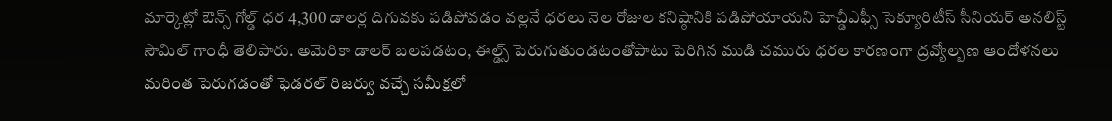మార్కెట్లో ఔన్స్ గోల్డ్ ధర 4,300 డాలర్ల దిగువకు పడిపోవడం వల్లనే ధరలు నెల రోజుల కనిష్ఠానికి పడిపోయాయని హెచ్డీఎఫ్సీ సెక్యూరిటీస్ సీనియర్ అనలిస్ట్ సౌమిల్ గాంధీ తెలిపారు. అమెరికా డాలర్ బలపడటం, ఈల్డ్స్ పెరుగుతుండటంతోపాటు పెరిగిన ముడి చమురు ధరల కారణంగా ద్రవ్యోల్బణ ఆందోళనలు మరింత పెరుగడంతో ఫెడరల్ రిజర్వు వచ్చే సమీక్షలో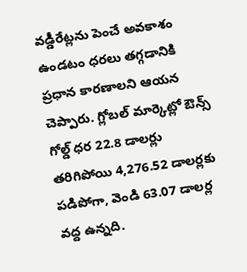వడ్డీరేట్లను పెంచే అవకాశం ఉండటం ధరలు తగ్గడానికి ప్రధాన కారణాలని ఆయన చెప్పారు. గ్లోబల్ మార్కెట్లో ఔన్స్ గోల్డ్ ధర 22.8 డాలర్లు తరిగిపోయి 4,276.52 డాలర్లకు పడిపోగా, వెండి 63.07 డాలర్ల వద్ద ఉన్నది.